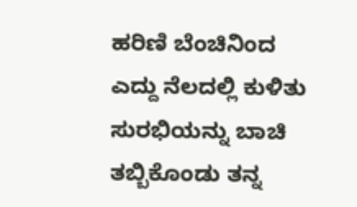ಹರಿಣಿ ಬೆಂಚಿನಿಂದ ಎದ್ದು ನೆಲದಲ್ಲಿ ಕುಳಿತು ಸುರಭಿಯನ್ನು ಬಾಚಿ ತಬ್ಬಿಕೊಂಡು ತನ್ನ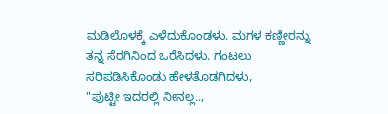ಮಡಿಲೊಳಕ್ಕೆ ಎಳೆದುಕೊಂಡಳು. ಮಗಳ ಕಣ್ಣೀರನ್ನು ತನ್ನ ಸೆರಗಿನಿಂದ ಒರೆಸಿದಳು. ಗಂಟಲು ಸರಿಪಡಿಸಿಕೊಂಡು ಹೇಳತೊಡಗಿದಳು,
"ಪುಟ್ಟೀ ಇದರಲ್ಲಿ ನೀನಲ್ಲ..,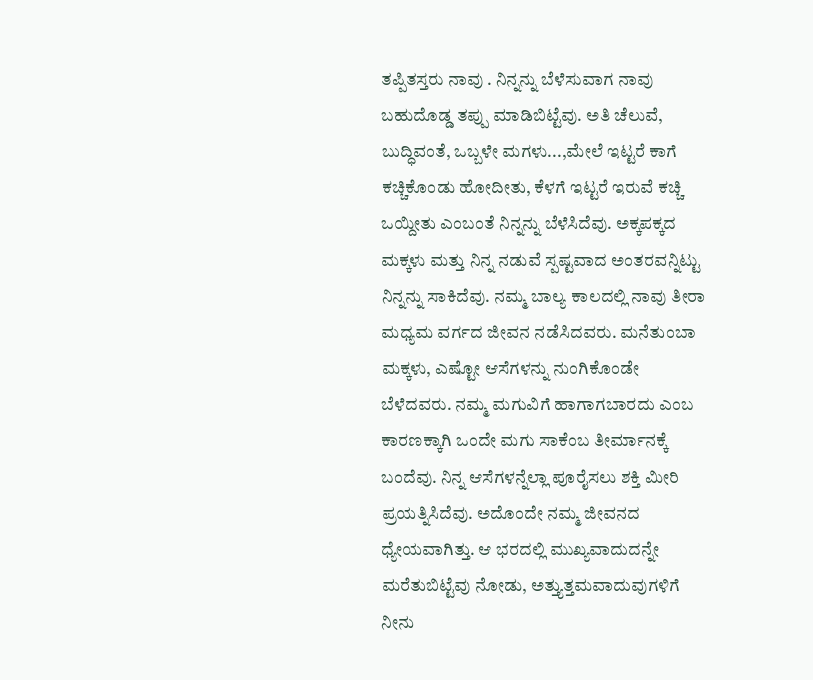ತಪ್ಪಿತಸ್ತರು ನಾವು . ನಿನ್ನನ್ನು ಬೆಳೆಸುವಾಗ ನಾವು ಬಹುದೊಡ್ಡ ತಪ್ಪು ಮಾಡಿಬಿಟ್ಟೆವು. ಅತಿ ಚೆಲುವೆ, ಬುದ್ಧಿವಂತೆ, ಒಬ್ಬಳೇ ಮಗಳು...,ಮೇಲೆ ಇಟ್ಟರೆ ಕಾಗೆ ಕಚ್ಚಿಕೊಂಡು ಹೋದೀತು, ಕೆಳಗೆ ಇಟ್ಟರೆ ಇರುವೆ ಕಚ್ಚಿ ಒಯ್ದೀತು ಎಂಬಂತೆ ನಿನ್ನನ್ನು ಬೆಳೆಸಿದೆವು. ಅಕ್ಕಪಕ್ಕದ ಮಕ್ಕಳು ಮತ್ತು ನಿನ್ನ ನಡುವೆ ಸ್ಪಷ್ಟವಾದ ಅಂತರವನ್ನಿಟ್ಟು ನಿನ್ನನ್ನು ಸಾಕಿದೆವು. ನಮ್ಮ ಬಾಲ್ಯ ಕಾಲದಲ್ಲಿ ನಾವು ತೀರಾ ಮಧ್ಯಮ ವರ್ಗದ ಜೀವನ ನಡೆಸಿದವರು. ಮನೆತುಂಬಾ ಮಕ್ಕಳು, ಎಷ್ಟೋ ಆಸೆಗಳನ್ನು ನುಂಗಿಕೊಂಡೇ ಬೆಳೆದವರು. ನಮ್ಮ ಮಗುವಿಗೆ ಹಾಗಾಗಬಾರದು ಎಂಬ ಕಾರಣಕ್ಕಾಗಿ ಒಂದೇ ಮಗು ಸಾಕೆಂಬ ತೀರ್ಮಾನಕ್ಕೆ ಬಂದೆವು. ನಿನ್ನ ಆಸೆಗಳನ್ನೆಲ್ಲಾ ಪೂರೈಸಲು ಶಕ್ತಿ ಮೀರಿ ಪ್ರಯತ್ನಿಸಿದೆವು. ಅದೊಂದೇ ನಮ್ಮ ಜೀವನದ ಧ್ಯೇಯವಾಗಿತ್ತು. ಆ ಭರದಲ್ಲಿ ಮುಖ್ಯವಾದುದನ್ನೇ ಮರೆತುಬಿಟ್ಟೆವು ನೋಡು, ಅತ್ತ್ಯುತ್ತಮವಾದುವುಗಳಿಗೆ ನೀನು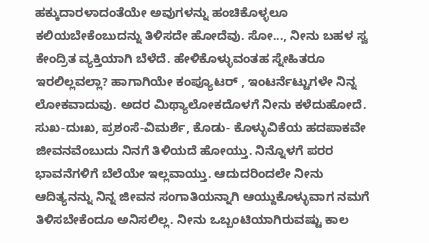ಹಕ್ಕುದಾರಳಾದಂತೆಯೇ ಅವುಗಳನ್ನು ಹಂಚಿಕೊಳ್ಳಲೂ ಕಲಿಯಬೇಕೆಂಬುದನ್ನು ತಿಳಿಸದೇ ಹೋದೆವು. ಸೋ..., ನೀನು ಬಹಳ ಸ್ವ ಕೇಂದ್ರಿತ ವ್ಯಕ್ತಿಯಾಗಿ ಬೆಳೆದೆ. ಹೇಳಿಕೊಳ್ಳುವಂತಹ ಸ್ನೇಹಿತರೂ ಇರಲಿಲ್ಲವಲ್ಲಾ? ಹಾಗಾಗಿಯೇ ಕಂಪ್ಯೂಟರ್ , ಇಂಟರ್ನೆಟ್ಟುಗಳೇ ನಿನ್ನ ಲೋಕವಾದುವು. ಅದರ ಮಿಥ್ಯಾಲೋಕದೊಳಗೆ ನೀನು ಕಳೆದುಹೋದೆ. ಸುಖ-ದುಃಖ, ಪ್ರಶಂಸೆ-ವಿಮರ್ಶೆ, ಕೊಡು- ಕೊಳ್ಳುವಿಕೆಯ ಹದಪಾಕವೇ ಜೀವನವೆಂಬುದು ನಿನಗೆ ತಿಳಿಯದೆ ಹೋಯ್ತು. ನಿನ್ನೊಳಗೆ ಪರರ ಭಾವನೆಗಳಿಗೆ ಬೆಲೆಯೇ ಇಲ್ಲವಾಯ್ತು. ಆದುದರಿಂದಲೇ ನೀನು ಆದಿತ್ಯನನ್ನು ನಿನ್ನ ಜೀವನ ಸಂಗಾತಿಯನ್ನಾಗಿ ಆಯ್ದುಕೊಳ್ಳುವಾಗ ನಮಗೆ ತಿಳಿಸಬೇಕೆಂದೂ ಅನಿಸಲಿಲ್ಲ. ನೀನು ಒಬ್ಬಂಟಿಯಾಗಿರುವಷ್ಟು ಕಾಲ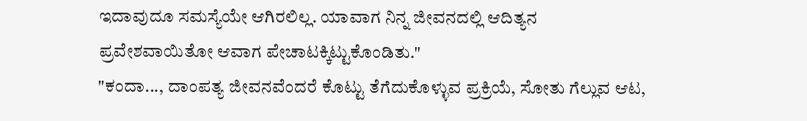ಇದಾವುದೂ ಸಮಸ್ಯೆಯೇ ಆಗಿರಲಿಲ್ಲ. ಯಾವಾಗ ನಿನ್ನ ಜೀವನದಲ್ಲಿ ಆದಿತ್ಯನ ಪ್ರವೇಶವಾಯಿತೋ ಆವಾಗ ಪೇಚಾಟಕ್ಕಿಟ್ಟುಕೊಂಡಿತು."
"ಕಂದಾ..., ದಾಂಪತ್ಯ ಜೀವನವೆಂದರೆ ಕೊಟ್ಟು ತೆಗೆದುಕೊಳ್ಳುವ ಪ್ರಕ್ರಿಯೆ, ಸೋತು ಗೆಲ್ಲುವ ಆಟ,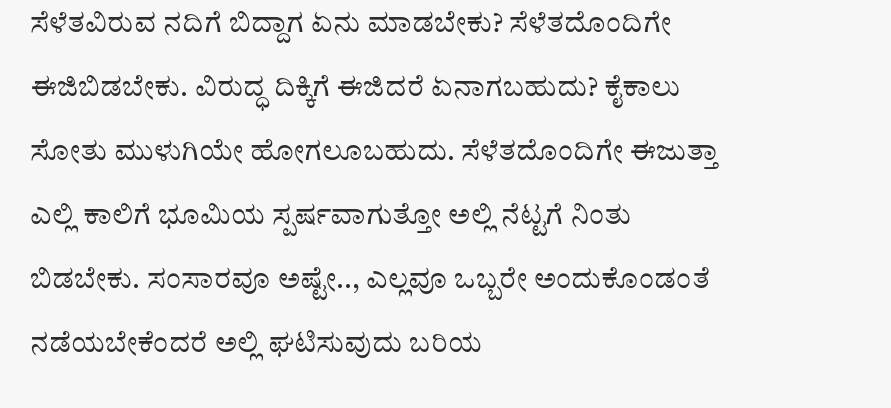ಸೆಳೆತವಿರುವ ನದಿಗೆ ಬಿದ್ದಾಗ ಏನು ಮಾಡಬೇಕು? ಸೆಳೆತದೊಂದಿಗೇ ಈಜಿಬಿಡಬೇಕು. ವಿರುದ್ಧ ದಿಕ್ಕಿಗೆ ಈಜಿದರೆ ಏನಾಗಬಹುದು? ಕೈಕಾಲು ಸೋತು ಮುಳುಗಿಯೇ ಹೋಗಲೂಬಹುದು. ಸೆಳೆತದೊಂದಿಗೇ ಈಜುತ್ತಾ ಎಲ್ಲಿ ಕಾಲಿಗೆ ಭೂಮಿಯ ಸ್ಪರ್ಷವಾಗುತ್ತೋ ಅಲ್ಲಿ ನೆಟ್ಟಗೆ ನಿಂತು ಬಿಡಬೇಕು. ಸಂಸಾರವೂ ಅಷ್ಟೇ.., ಎಲ್ಲವೂ ಒಬ್ಬರೇ ಅಂದುಕೊಂಡಂತೆ ನಡೆಯಬೇಕೆಂದರೆ ಅಲ್ಲಿ ಘಟಿಸುವುದು ಬರಿಯ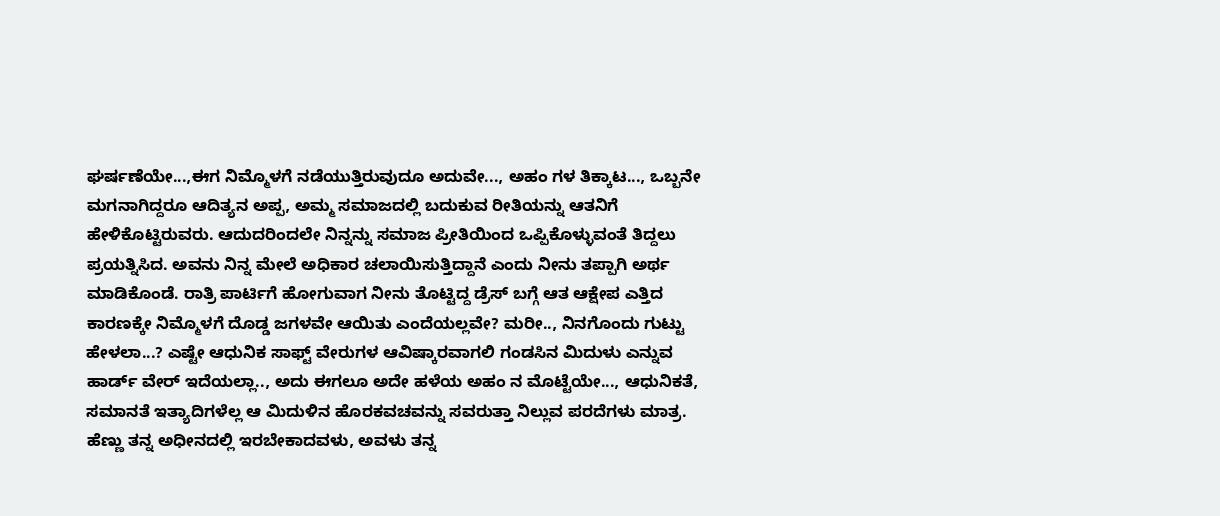ಘರ್ಷಣೆಯೇ...,ಈಗ ನಿಮ್ಮೊಳಗೆ ನಡೆಯುತ್ತಿರುವುದೂ ಅದುವೇ..., ಅಹಂ ಗಳ ತಿಕ್ಕಾಟ..., ಒಬ್ಬನೇ ಮಗನಾಗಿದ್ದರೂ ಆದಿತ್ಯನ ಅಪ್ಪ, ಅಮ್ಮ ಸಮಾಜದಲ್ಲಿ ಬದುಕುವ ರೀತಿಯನ್ನು ಆತನಿಗೆ ಹೇಳಿಕೊಟ್ಟಿರುವರು. ಆದುದರಿಂದಲೇ ನಿನ್ನನ್ನು ಸಮಾಜ ಪ್ರೀತಿಯಿಂದ ಒಪ್ಪಿಕೊಳ್ಳುವಂತೆ ತಿದ್ದಲು ಪ್ರಯತ್ನಿಸಿದ. ಅವನು ನಿನ್ನ ಮೇಲೆ ಅಧಿಕಾರ ಚಲಾಯಿಸುತ್ತಿದ್ದಾನೆ ಎಂದು ನೀನು ತಪ್ಪಾಗಿ ಅರ್ಥ ಮಾಡಿಕೊಂಡೆ. ರಾತ್ರಿ ಪಾರ್ಟಿಗೆ ಹೋಗುವಾಗ ನೀನು ತೊಟ್ಟಿದ್ದ ಡ್ರೆಸ್ ಬಗ್ಗೆ ಆತ ಆಕ್ಷೇಪ ಎತ್ತಿದ ಕಾರಣಕ್ಕೇ ನಿಮ್ಮೊಳಗೆ ದೊಡ್ಡ ಜಗಳವೇ ಆಯಿತು ಎಂದೆಯಲ್ಲವೇ? ಮರೀ.., ನಿನಗೊಂದು ಗುಟ್ಟು ಹೇಳಲಾ...? ಎಷ್ಟೇ ಆಧುನಿಕ ಸಾಫ್ಟ್ ವೇರುಗಳ ಆವಿಷ್ಕಾರವಾಗಲಿ ಗಂಡಸಿನ ಮಿದುಳು ಎನ್ನುವ ಹಾರ್ಡ್ ವೇರ್ ಇದೆಯಲ್ಲಾ.., ಅದು ಈಗಲೂ ಅದೇ ಹಳೆಯ ಅಹಂ ನ ಮೊಟ್ಟೆಯೇ..., ಆಧುನಿಕತೆ, ಸಮಾನತೆ ಇತ್ಯಾದಿಗಳೆಲ್ಲ ಆ ಮಿದುಳಿನ ಹೊರಕವಚವನ್ನು ಸವರುತ್ತಾ ನಿಲ್ಲುವ ಪರದೆಗಳು ಮಾತ್ರ. ಹೆಣ್ಣು ತನ್ನ ಅಧೀನದಲ್ಲಿ ಇರಬೇಕಾದವಳು, ಅವಳು ತನ್ನ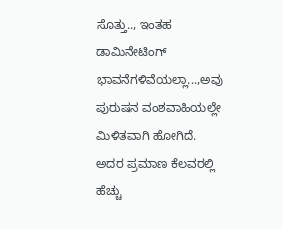ಸೊತ್ತು.., ಇಂತಹ ಡಾಮಿನೇಟಿಂಗ್ ಭಾವನೆಗಳಿವೆಯಲ್ಲಾ...,ಅವು ಪುರುಷನ ವಂಶವಾಹಿಯಲ್ಲೇ ಮಿಳಿತವಾಗಿ ಹೋಗಿದೆ. ಅದರ ಪ್ರಮಾಣ ಕೆಲವರಲ್ಲಿ ಹೆಚ್ಚು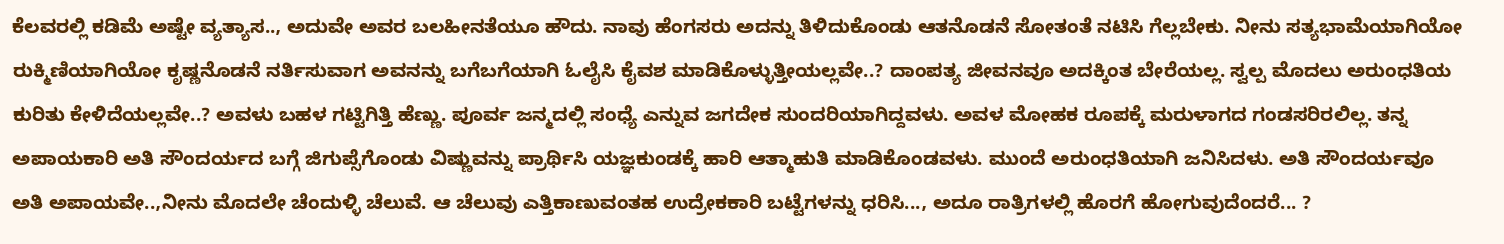ಕೆಲವರಲ್ಲಿ ಕಡಿಮೆ ಅಷ್ಟೇ ವ್ಯತ್ಯಾಸ.., ಅದುವೇ ಅವರ ಬಲಹೀನತೆಯೂ ಹೌದು. ನಾವು ಹೆಂಗಸರು ಅದನ್ನು ತಿಳಿದುಕೊಂಡು ಆತನೊಡನೆ ಸೋತಂತೆ ನಟಿಸಿ ಗೆಲ್ಲಬೇಕು. ನೀನು ಸತ್ಯಭಾಮೆಯಾಗಿಯೋ ರುಕ್ಮಿಣಿಯಾಗಿಯೋ ಕೃಷ್ಣನೊಡನೆ ನರ್ತಿಸುವಾಗ ಅವನನ್ನು ಬಗೆಬಗೆಯಾಗಿ ಓಲೈಸಿ ಕೈವಶ ಮಾಡಿಕೊಳ್ಳುತ್ತೀಯಲ್ಲವೇ..? ದಾಂಪತ್ಯ ಜೀವನವೂ ಅದಕ್ಕಿಂತ ಬೇರೆಯಲ್ಲ. ಸ್ವಲ್ಪ ಮೊದಲು ಅರುಂಧತಿಯ ಕುರಿತು ಕೇಳಿದೆಯಲ್ಲವೇ..? ಅವಳು ಬಹಳ ಗಟ್ಟಿಗಿತ್ತಿ ಹೆಣ್ಣು. ಪೂರ್ವ ಜನ್ಮದಲ್ಲಿ ಸಂಧ್ಯೆ ಎನ್ನುವ ಜಗದೇಕ ಸುಂದರಿಯಾಗಿದ್ದವಳು. ಅವಳ ಮೋಹಕ ರೂಪಕ್ಕೆ ಮರುಳಾಗದ ಗಂಡಸರಿರಲಿಲ್ಲ. ತನ್ನ ಅಪಾಯಕಾರಿ ಅತಿ ಸೌಂದರ್ಯದ ಬಗ್ಗೆ ಜಿಗುಪ್ಸೆಗೊಂಡು ವಿಷ್ಣುವನ್ನು ಪ್ರಾರ್ಥಿಸಿ ಯಜ್ಞಕುಂಡಕ್ಕೆ ಹಾರಿ ಆತ್ಮಾಹುತಿ ಮಾಡಿಕೊಂಡವಳು. ಮುಂದೆ ಅರುಂಧತಿಯಾಗಿ ಜನಿಸಿದಳು. ಅತಿ ಸೌಂದರ್ಯವೂ ಅತಿ ಅಪಾಯವೇ..,ನೀನು ಮೊದಲೇ ಚೆಂದುಳ್ಳಿ ಚೆಲುವೆ. ಆ ಚೆಲುವು ಎತ್ತಿಕಾಣುವಂತಹ ಉದ್ರೇಕಕಾರಿ ಬಟ್ಟೆಗಳನ್ನು ಧರಿಸಿ..., ಅದೂ ರಾತ್ರಿಗಳಲ್ಲಿ ಹೊರಗೆ ಹೋಗುವುದೆಂದರೆ... ?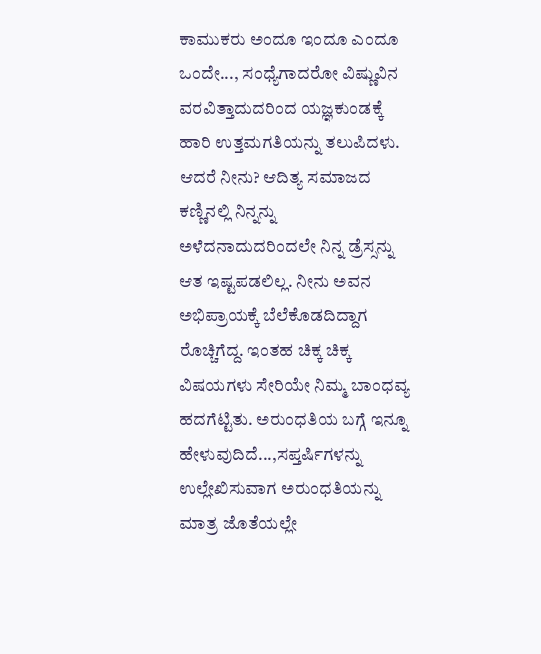ಕಾಮುಕರು ಅಂದೂ ಇಂದೂ ಎಂದೂ ಒಂದೇ..., ಸಂಧ್ಯೆಗಾದರೋ ವಿಷ್ಣುವಿನ ವರವಿತ್ತಾದುದರಿಂದ ಯಜ್ಞಕುಂಡಕ್ಕೆ ಹಾರಿ ಉತ್ತಮಗತಿಯನ್ನು ತಲುಪಿದಳು. ಆದರೆ ನೀನು? ಆದಿತ್ಯ ಸಮಾಜದ ಕಣ್ಣಿನಲ್ಲಿ ನಿನ್ನನ್ನು ಅಳೆದನಾದುದರಿಂದಲೇ ನಿನ್ನ ಡ್ರೆಸ್ಸನ್ನು ಆತ ಇಷ್ಟಪಡಲಿಲ್ಲ. ನೀನು ಅವನ ಅಭಿಪ್ರಾಯಕ್ಕೆ ಬೆಲೆಕೊಡದಿದ್ದಾಗ ರೊಚ್ಚಿಗೆದ್ದ. ಇಂತಹ ಚಿಕ್ಕ ಚಿಕ್ಕ ವಿಷಯಗಳು ಸೇರಿಯೇ ನಿಮ್ಮ ಬಾಂಧವ್ಯ ಹದಗೆಟ್ಟಿತು. ಅರುಂಧತಿಯ ಬಗ್ಗೆ ಇನ್ನೂ ಹೇಳುವುದಿದೆ...,ಸಪ್ತರ್ಷಿಗಳನ್ನು ಉಲ್ಲೇಖಿಸುವಾಗ ಅರುಂಧತಿಯನ್ನು ಮಾತ್ರ ಜೊತೆಯಲ್ಲೇ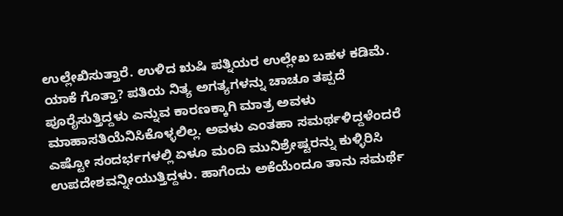ಉಲ್ಲೇಖಿಸುತ್ತಾರೆ. ಉಳಿದ ಋಷಿ ಪತ್ನಿಯರ ಉಲ್ಲೇಖ ಬಹಳ ಕಡಿಮೆ. ಯಾಕೆ ಗೊತ್ತಾ? ಪತಿಯ ನಿತ್ಯ ಅಗತ್ಯಗಳನ್ನು ಚಾಚೂ ತಪ್ಪದೆ ಪೂರೈಸುತ್ತಿದ್ದಳು ಎನ್ನುವ ಕಾರಣಕ್ಕಾಗಿ ಮಾತ್ರ ಅವಳು ಮಾಹಾಸತಿಯೆನಿಸಿಕೊಳ್ಳಲಿಲ್ಲ. ಅವಳು ಎಂತಹಾ ಸಮರ್ಥಳಿದ್ದಳೆಂದರೆ ಎಷ್ಟೋ ಸಂದರ್ಭಗಳಲ್ಲಿ ಏಳೂ ಮಂದಿ ಮುನಿಶ್ರೇಷ್ಟರನ್ನು ಕುಳ್ಳಿರಿಸಿ ಉಪದೇಶವನ್ನೀಯುತ್ತಿದ್ದಳು. ಹಾಗೆಂದು ಅಕೆಯೆಂದೂ ತಾನು ಸಮರ್ಥೆ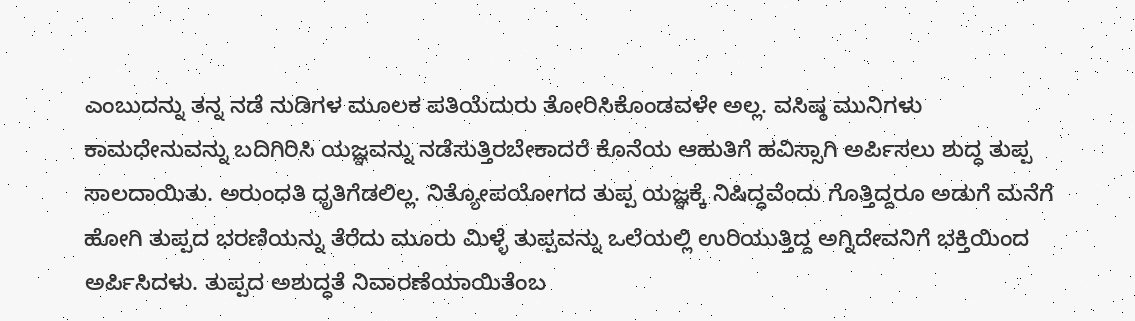ಎಂಬುದನ್ನು ತನ್ನ ನಡೆ ನುಡಿಗಳ ಮೂಲಕ ಪತಿಯೆದುರು ತೋರಿಸಿಕೊಂಡವಳೇ ಅಲ್ಲ. ವಸಿಷ್ಠ ಮುನಿಗಳು ಕಾಮಧೇನುವನ್ನು ಬದಿಗಿರಿಸಿ ಯಜ್ಞವನ್ನು ನಡೆಸುತ್ತಿರಬೇಕಾದರೆ ಕೊನೆಯ ಆಹುತಿಗೆ ಹವಿಸ್ಸಾಗಿ ಅರ್ಪಿಸಲು ಶುದ್ಧ ತುಪ್ಪ ಸಾಲದಾಯಿತು. ಅರುಂಧತಿ ಧೃತಿಗೆಡಲಿಲ್ಲ. ನಿತ್ಯೋಪಯೋಗದ ತುಪ್ಪ ಯಜ್ಞಕ್ಕೆ ನಿಷಿದ್ಧವೆಂದು ಗೊತ್ತಿದ್ದರೂ ಅಡುಗೆ ಮನೆಗೆ ಹೋಗಿ ತುಪ್ಪದ ಭರಣಿಯನ್ನು ತೆರೆದು ಮೂರು ಮಿಳ್ಳೆ ತುಪ್ಪವನ್ನು ಒಲೆಯಲ್ಲಿ ಉರಿಯುತ್ತಿದ್ದ ಅಗ್ನಿದೇವನಿಗೆ ಭಕ್ತಿಯಿಂದ ಅರ್ಪಿಸಿದಳು. ತುಪ್ಪದ ಅಶುದ್ಧತೆ ನಿವಾರಣೆಯಾಯಿತೆಂಬ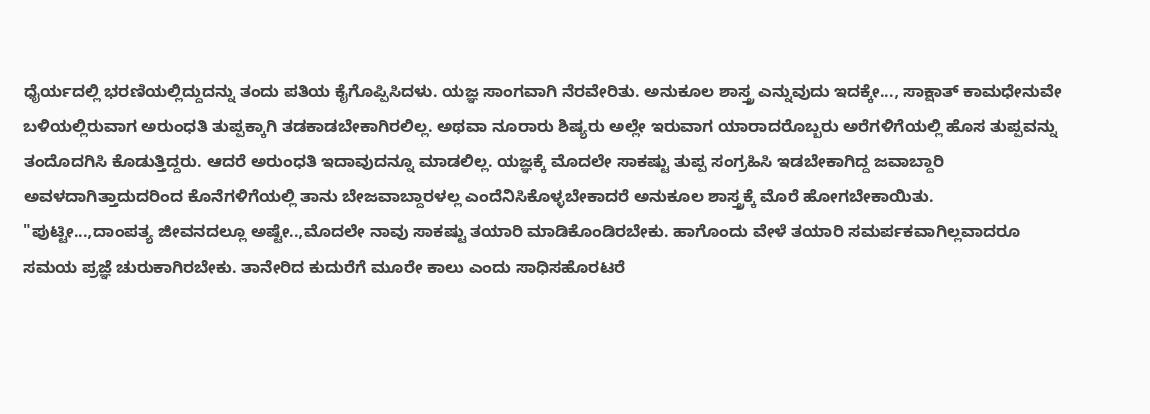ಧೈರ್ಯದಲ್ಲಿ ಭರಣಿಯಲ್ಲಿದ್ದುದನ್ನು ತಂದು ಪತಿಯ ಕೈಗೊಪ್ಪಿಸಿದಳು. ಯಜ್ಞ ಸಾಂಗವಾಗಿ ನೆರವೇರಿತು. ಅನುಕೂಲ ಶಾಸ್ತ್ರ ಎನ್ನುವುದು ಇದಕ್ಕೇ..., ಸಾಕ್ಷಾತ್ ಕಾಮಧೇನುವೇ ಬಳಿಯಲ್ಲಿರುವಾಗ ಅರುಂಧತಿ ತುಪ್ಪಕ್ಕಾಗಿ ತಡಕಾಡಬೇಕಾಗಿರಲಿಲ್ಲ. ಅಥವಾ ನೂರಾರು ಶಿಷ್ಯರು ಅಲ್ಲೇ ಇರುವಾಗ ಯಾರಾದರೊಬ್ಬರು ಅರೆಗಳಿಗೆಯಲ್ಲಿ ಹೊಸ ತುಪ್ಪವನ್ನು ತಂದೊದಗಿಸಿ ಕೊಡುತ್ತಿದ್ದರು. ಆದರೆ ಅರುಂಧತಿ ಇದಾವುದನ್ನೂ ಮಾಡಲಿಲ್ಲ. ಯಜ್ಞಕ್ಕೆ ಮೊದಲೇ ಸಾಕಷ್ಟು ತುಪ್ಪ ಸಂಗ್ರಹಿಸಿ ಇಡಬೇಕಾಗಿದ್ದ ಜವಾಬ್ದಾರಿ ಅವಳದಾಗಿತ್ತಾದುದರಿಂದ ಕೊನೆಗಳಿಗೆಯಲ್ಲಿ ತಾನು ಬೇಜವಾಬ್ದಾರಳಲ್ಲ ಎಂದೆನಿಸಿಕೊಳ್ಳಬೇಕಾದರೆ ಅನುಕೂಲ ಶಾಸ್ತ್ರಕ್ಕೆ ಮೊರೆ ಹೋಗಬೇಕಾಯಿತು.
"ಪುಟ್ಟೀ...,ದಾಂಪತ್ಯ ಜೀವನದಲ್ಲೂ ಅಷ್ಟೇ..,ಮೊದಲೇ ನಾವು ಸಾಕಷ್ಟು ತಯಾರಿ ಮಾಡಿಕೊಂಡಿರಬೇಕು. ಹಾಗೊಂದು ವೇಳೆ ತಯಾರಿ ಸಮರ್ಪಕವಾಗಿಲ್ಲವಾದರೂ ಸಮಯ ಪ್ರಜ್ಞೆ ಚುರುಕಾಗಿರಬೇಕು. ತಾನೇರಿದ ಕುದುರೆಗೆ ಮೂರೇ ಕಾಲು ಎಂದು ಸಾಧಿಸಹೊರಟರೆ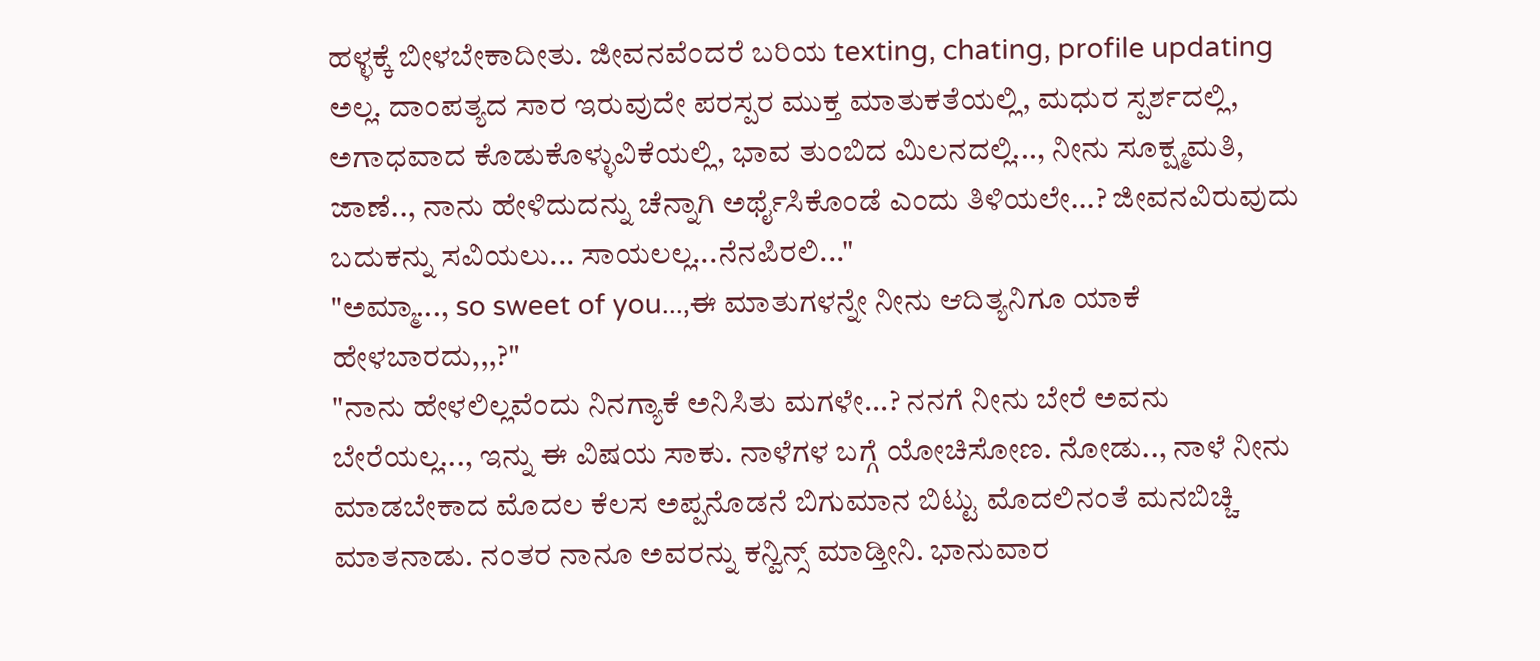ಹಳ್ಳಕ್ಕೆ ಬೀಳಬೇಕಾದೀತು. ಜೀವನವೆಂದರೆ ಬರಿಯ texting, chating, profile updating ಅಲ್ಲ. ದಾಂಪತ್ಯದ ಸಾರ ಇರುವುದೇ ಪರಸ್ಪರ ಮುಕ್ತ ಮಾತುಕತೆಯಲ್ಲಿ, ಮಧುರ ಸ್ಪರ್ಶದಲ್ಲಿ, ಅಗಾಧವಾದ ಕೊಡುಕೊಳ್ಳುವಿಕೆಯಲ್ಲಿ, ಭಾವ ತುಂಬಿದ ಮಿಲನದಲ್ಲಿ..., ನೀನು ಸೂಕ್ಷ್ಮಮತಿ, ಜಾಣೆ.., ನಾನು ಹೇಳಿದುದನ್ನು ಚೆನ್ನಾಗಿ ಅರ್ಥೈಸಿಕೊಂಡೆ ಎಂದು ತಿಳಿಯಲೇ...? ಜೀವನವಿರುವುದು ಬದುಕನ್ನು ಸವಿಯಲು... ಸಾಯಲಲ್ಲ...ನೆನಪಿರಲಿ..."
"ಅಮ್ಮಾ..., so sweet of you...,ಈ ಮಾತುಗಳನ್ನೇ ನೀನು ಆದಿತ್ಯನಿಗೂ ಯಾಕೆ ಹೇಳಬಾರದು,,,?"
"ನಾನು ಹೇಳಲಿಲ್ಲವೆಂದು ನಿನಗ್ಯಾಕೆ ಅನಿಸಿತು ಮಗಳೇ...? ನನಗೆ ನೀನು ಬೇರೆ ಅವನು ಬೇರೆಯಲ್ಲ..., ಇನ್ನು ಈ ವಿಷಯ ಸಾಕು. ನಾಳೆಗಳ ಬಗ್ಗೆ ಯೋಚಿಸೋಣ. ನೋಡು.., ನಾಳೆ ನೀನು ಮಾಡಬೇಕಾದ ಮೊದಲ ಕೆಲಸ ಅಪ್ಪನೊಡನೆ ಬಿಗುಮಾನ ಬಿಟ್ಟು ಮೊದಲಿನಂತೆ ಮನಬಿಚ್ಚಿ ಮಾತನಾಡು. ನಂತರ ನಾನೂ ಅವರನ್ನು ಕನ್ವಿನ್ಸ್ ಮಾಡ್ತೀನಿ. ಭಾನುವಾರ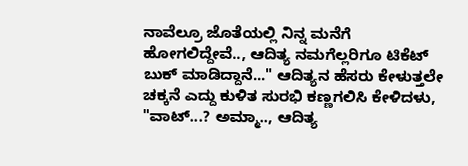ನಾವೆಲ್ರೂ ಜೊತೆಯಲ್ಲಿ ನಿನ್ನ ಮನೆಗೆ ಹೋಗಲಿದ್ದೇವೆ.., ಆದಿತ್ಯ ನಮಗೆಲ್ಲರಿಗೂ ಟಿಕೆಟ್ ಬುಕ್ ಮಾಡಿದ್ದಾನೆ..." ಆದಿತ್ಯನ ಹೆಸರು ಕೇಳುತ್ತಲೇ ಚಕ್ಕನೆ ಎದ್ದು ಕುಳಿತ ಸುರಭಿ ಕಣ್ಣಗಲಿಸಿ ಕೇಳಿದಳು,
"ವಾಟ್...? ಅಮ್ಮಾ.., ಆದಿತ್ಯ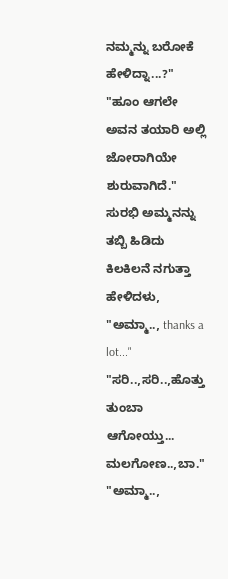ನಮ್ಮನ್ನು ಬರೋಕೆ ಹೇಳಿದ್ನಾ...?"
"ಹೂಂ ಆಗಲೇ ಅವನ ತಯಾರಿ ಅಲ್ಲಿ ಜೋರಾಗಿಯೇ ಶುರುವಾಗಿದೆ." ಸುರಭಿ ಅಮ್ಮನನ್ನು ತಬ್ಬಿ ಹಿಡಿದು ಕಿಲಕಿಲನೆ ನಗುತ್ತಾ ಹೇಳಿದಳು, "ಅಮ್ಮಾ.., thanks a lot..."
"ಸರಿ..,ಸರಿ..,ಹೊತ್ತು ತುಂಬಾ ಆಗೋಯ್ತು... ಮಲಗೋಣ..,ಬಾ."
"ಅಮ್ಮಾ..,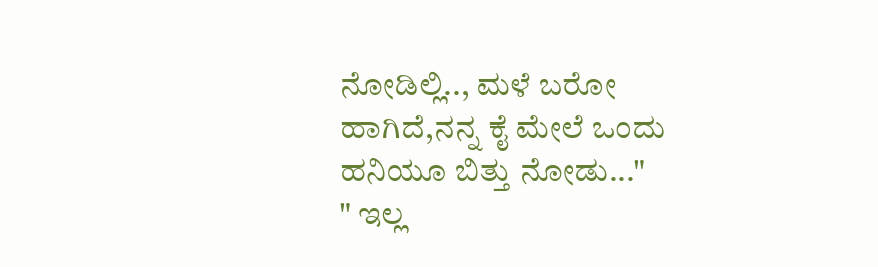ನೋಡಿಲ್ಲಿ.., ಮಳೆ ಬರೋ ಹಾಗಿದೆ,ನನ್ನ ಕೈ ಮೇಲೆ ಒಂದು ಹನಿಯೂ ಬಿತ್ತು ನೋಡು..."
" ಇಲ್ಲ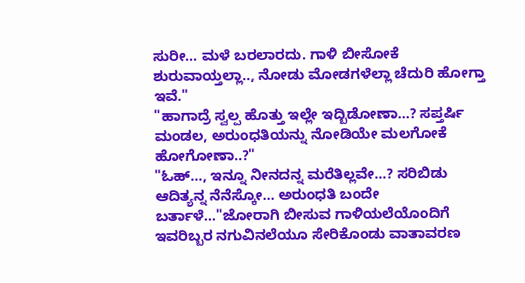ಸುರೀ... ಮಳೆ ಬರಲಾರದು. ಗಾಳಿ ಬೀಸೋಕೆ ಶುರುವಾಯ್ತಲ್ಲಾ.., ನೋಡು ಮೋಡಗಳೆಲ್ಲಾ ಚೆದುರಿ ಹೋಗ್ತಾ ಇವೆ."
"ಹಾಗಾದ್ರೆ ಸ್ವಲ್ಪ ಹೊತ್ತು ಇಲ್ಲೇ ಇದ್ಬಿಡೋಣಾ...? ಸಪ್ತರ್ಷಿ ಮಂಡಲ, ಅರುಂಧತಿಯನ್ನು ನೋಡಿಯೇ ಮಲಗೋಕೆ ಹೋಗೋಣಾ..?"
"ಓಹ್..., ಇನ್ನೂ ನೀನದನ್ನ ಮರೆತಿಲ್ಲವೇ...? ಸರಿಬಿಡು ಆದಿತ್ಯನ್ನ ನೆನೆಸ್ಕೋ... ಅರುಂಧತಿ ಬಂದೇ ಬರ್ತಾಳೆ..."ಜೋರಾಗಿ ಬೀಸುವ ಗಾಳಿಯಲೆಯೊಂದಿಗೆ ಇವರಿಬ್ಬರ ನಗುವಿನಲೆಯೂ ಸೇರಿಕೊಂಡು ವಾತಾವರಣ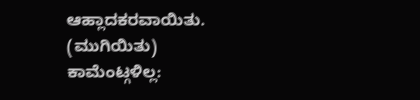ಆಹ್ಲಾದಕರವಾಯಿತು.
(ಮುಗಿಯಿತು)
ಕಾಮೆಂಟ್ಗಳಿಲ್ಲ: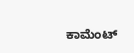ಕಾಮೆಂಟ್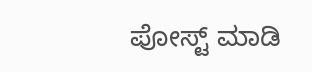ಪೋಸ್ಟ್ ಮಾಡಿ